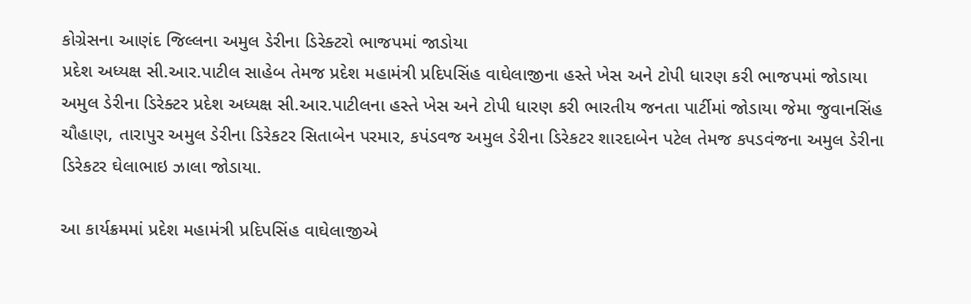કોગ્રેસના આણંદ જિલ્લના અમુલ ડેરીના ડિરેક્ટરો ભાજપમાં જાડોયા
પ્રદેશ અધ્યક્ષ સી.આર.પાટીલ સાહેબ તેમજ પ્રદેશ મહામંત્રી પ્રદિપસિંહ વાઘેલાજીના હસ્તે ખેસ અને ટોપી ધારણ કરી ભાજપમાં જોડાયા
અમુલ ડેરીના ડિરેક્ટર પ્રદેશ અધ્યક્ષ સી.આર.પાટીલના હસ્તે ખેસ અને ટોપી ધારણ કરી ભારતીય જનતા પાર્ટીમાં જોડાયા જેમા જુવાનસિંહ ચૌહાણ, તારાપુર અમુલ ડેરીના ડિરેકટર સિતાબેન પરમાર, કપંડવજ અમુલ ડેરીના ડિરેકટર શારદાબેન પટેલ તેમજ કપડવંજના અમુલ ડેરીના ડિરેકટર ઘેલાભાઇ ઝાલા જોડાયા.

આ કાર્યક્રમમાં પ્રદેશ મહામંત્રી પ્રદિપસિંહ વાઘેલાજીએ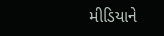મીડિયાને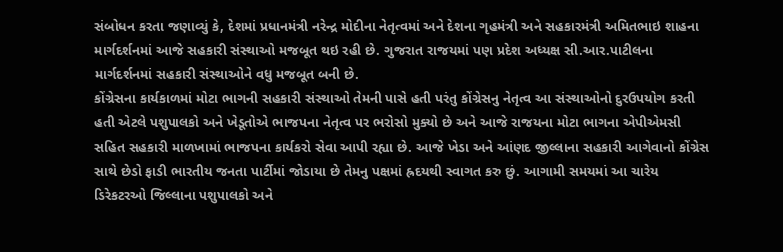સંબોધન કરતા જણાવ્યું કે, દેશમાં પ્રધાનમંત્રી નરેન્દ્ર મોદીના નેતૃત્વમાં અને દેશના ગૃહમંત્રી અને સહકારમંત્રી અમિતભાઇ શાહના માર્ગદર્શનમાં આજે સહકારી સંસ્થાઓ મજબૂત થઇ રહી છે. ગુજરાત રાજયમાં પણ પ્રદેશ અધ્યક્ષ સી.આર.પાટીલના માર્ગદર્શનમાં સહકારી સંસ્થાઓને વધુ મજબૂત બની છે.
કોંગ્રેસના કાર્યકાળમાં મોટા ભાગની સહકારી સંસ્થાઓ તેમની પાસે હતી પરંતુ કોંગ્રેસનુ નેતૃત્વ આ સંસ્થાઓનો દુરઉપયોગ કરતી હતી એટલે પશુપાલકો અને ખેડૂતોએ ભાજપના નેતૃત્વ પર ભરોસો મુક્યો છે અને આજે રાજયના મોટા ભાગના એપીએમસી સહિત સહકારી માળખામાં ભાજપના કાર્યકરો સેવા આપી રહ્યા છે. આજે ખેડા અને આંણદ જીલ્લાના સહકારી આગેવાનો કોંગ્રેસ સાથે છેડો ફાડી ભારતીય જનતા પાર્ટીમાં જોડાયા છે તેમનુ પક્ષમાં હ્રદયથી સ્વાગત કરુ છું. આગામી સમયમાં આ ચારેય ડિરેકટરઓ જિલ્લાના પશુપાલકો અને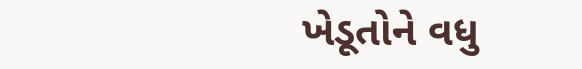ખેડૂતોને વધુ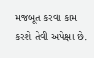મજબૂત કરવા કામ કરશે તેવી અપેક્ષા છે.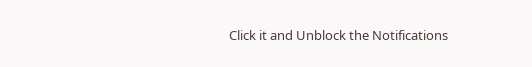Click it and Unblock the Notifications